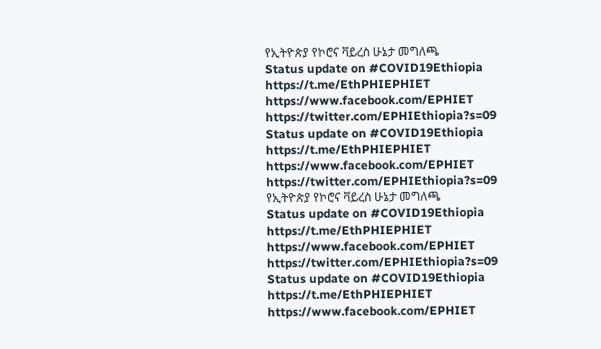የኢትዮጵያ የኮሮና ቫይረስ ሁኔታ መግለጫ
Status update on #COVID19Ethiopia
https://t.me/EthPHIEPHIET
https://www.facebook.com/EPHIET
https://twitter.com/EPHIEthiopia?s=09
Status update on #COVID19Ethiopia
https://t.me/EthPHIEPHIET
https://www.facebook.com/EPHIET
https://twitter.com/EPHIEthiopia?s=09
የኢትዮጵያ የኮሮና ቫይረስ ሁኔታ መግለጫ
Status update on #COVID19Ethiopia
https://t.me/EthPHIEPHIET
https://www.facebook.com/EPHIET
https://twitter.com/EPHIEthiopia?s=09
Status update on #COVID19Ethiopia
https://t.me/EthPHIEPHIET
https://www.facebook.com/EPHIET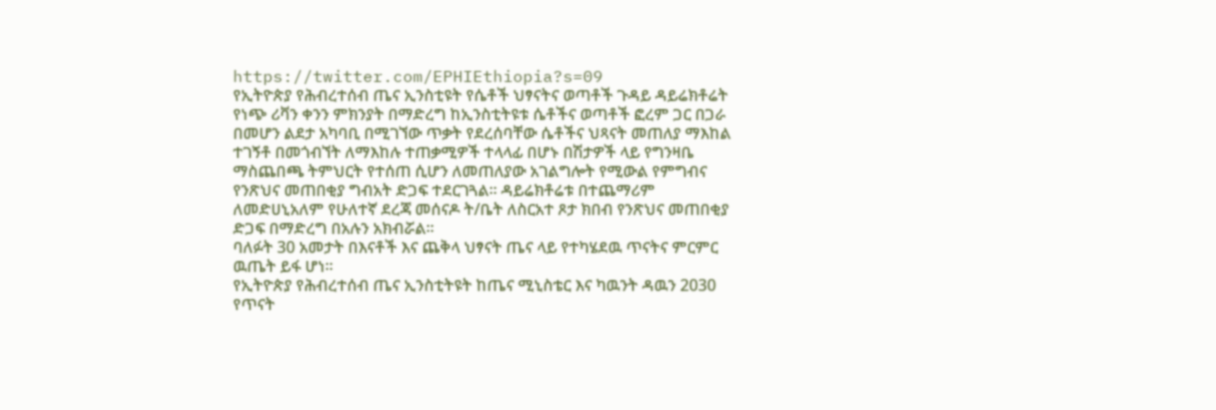https://twitter.com/EPHIEthiopia?s=09
የኢትዮጵያ የሕብረተሰብ ጤና ኢንስቲዩት የሴቶች ህፃናትና ወጣቶች ጉዳይ ዳይሬክቶሬት የነጭ ሪቫን ቀንን ምክንያት በማድረግ ከኢንስቲትዩቱ ሴቶችና ወጣቶች ፎረም ጋር በጋራ በመሆን ልደታ አካባቢ በሚገኘው ጥቃት የደረሰባቸው ሴቶችና ህጻናት መጠለያ ማእከል ተገኝቶ በመጎብኘት ለማእከሉ ተጠቃሚዎች ተላላፊ በሆኑ በሽታዎች ላይ የግንዛቤ ማስጨበጫ ትምህርት የተሰጠ ሲሆን ለመጠለያው አገልግሎት የሚውል የምግብና የንጽህና መጠበቂያ ግብአት ድጋፍ ተደርገጓል፡፡ ዳይሬክቶሬቱ በተጨማሪም ለመድሀኒአለም የሁለተኛ ደረጃ መሰናዶ ት/ቤት ለስርአተ ጾታ ክበብ የንጽህና መጠበቂያ ድጋፍ በማድረግ በአሉን አክብሯል፡፡
ባለፉት 30 አመታት በእናቶች እና ጨቅላ ህፃናት ጤና ላይ የተካሄደዉ ጥናትና ምርምር ዉጤት ይፋ ሆነ፡፡
የኢትዮጵያ የሕብረተሰብ ጤና ኢንስቲትዩት ከጤና ሚኒስቴር እና ካዉንት ዳዉን 2030 የጥናት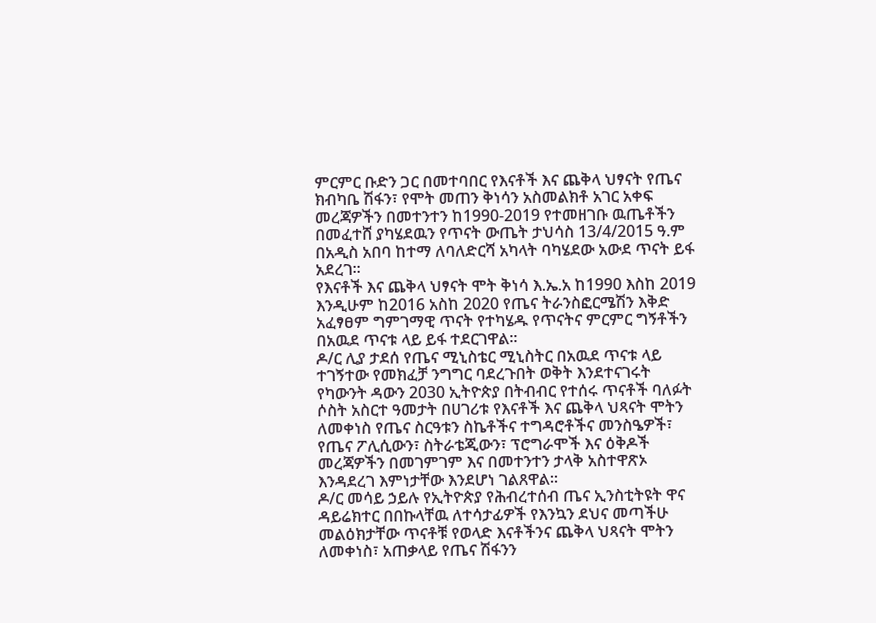ምርምር ቡድን ጋር በመተባበር የእናቶች እና ጨቅላ ህፃናት የጤና ክብካቤ ሽፋን፣ የሞት መጠን ቅነሳን አስመልክቶ አገር አቀፍ መረጃዎችን በመተንተን ከ1990-2019 የተመዘገቡ ዉጤቶችን በመፈተሸ ያካሄደዉን የጥናት ውጤት ታህሳስ 13/4/2015 ዓ.ም በአዲስ አበባ ከተማ ለባለድርሻ አካላት ባካሄደው አውደ ጥናት ይፋ አደረገ፡፡
የእናቶች እና ጨቅላ ህፃናት ሞት ቅነሳ እ.ኤ.አ ከ1990 እስከ 2019 እንዲሁም ከ2016 አስከ 2020 የጤና ትራንስፎርሜሽን እቅድ አፈፃፀም ግምገማዊ ጥናት የተካሄዱ የጥናትና ምርምር ግኝቶችን በአዉደ ጥናቱ ላይ ይፋ ተደርገዋል፡፡
ዶ/ር ሊያ ታደሰ የጤና ሚኒስቴር ሚኒስትር በአዉደ ጥናቱ ላይ ተገኝተው የመክፈቻ ንግግር ባደረጉበት ወቅት እንደተናገሩት የካውንት ዳውን 2030 ኢትዮጵያ በትብብር የተሰሩ ጥናቶች ባለፉት ሶስት አስርተ ዓመታት በሀገሪቱ የእናቶች እና ጨቅላ ህጻናት ሞትን ለመቀነስ የጤና ስርዓቱን ስኬቶችና ተግዳሮቶችና መንስዔዎች፣ የጤና ፖሊሲውን፣ ስትራቴጂውን፣ ፕሮግራሞች እና ዕቅዶች መረጃዎችን በመገምገም እና በመተንተን ታላቅ አስተዋጽኦ እንዳደረገ እምነታቸው እንደሆነ ገልጸዋል፡፡
ዶ/ር መሳይ ኃይሉ የኢትዮጵያ የሕብረተሰብ ጤና ኢንስቲትዩት ዋና ዳይሬክተር በበኩላቸዉ ለተሳታፊዎች የእንኳን ደህና መጣችሁ መልዕክታቸው ጥናቶቹ የወላድ እናቶችንና ጨቅላ ህጻናት ሞትን ለመቀነስ፣ አጠቃላይ የጤና ሽፋንን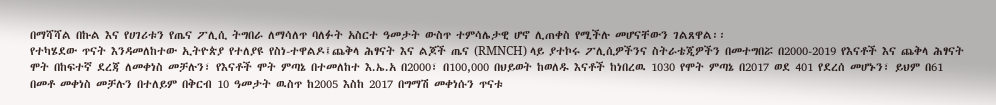በማሻሻል በኩል እና የሀገሪቱን የጤና ፖሊሲ ትግበራ ለማሳለጥ ባለፉት አስርተ ዓመታት ውስጥ ተምሳሌታዊ ሆኖ ሊጠቀስ የሚችሉ መሆናቸውን ገልጸዋል፡፡
የተካሄደው ጥናት እንዳመለከተው ኢትዮጵያ የተለያዩ የስነ-ተዋልዶ፤ጨቅላ ሕፃናት እና ልጆች ጤና (RMNCH) ላይ ያተኮሩ ፖሊሲዎችንና ስትራቴጂዎችን በመተግበሯ በ2000-2019 የእናቶች እና ጨቅላ ሕፃናት ሞት በከፍተኛ ደረጃ ለመቀነስ መቻሉን፣ የእናቶች ሞት ምጣኔ በተመለከተ እ.ኤ.አ በ2000፣ በ100,000 በህይወት ከወለዱ እናቶች ከነበረዉ 1030 የሞት ምጣኔ በ2017 ወደ 401 የደረሰ መሆኑን፣ ይህም በ61 በመቶ መቀነስ መቻሉን በተለይም በቅርብ 10 ዓመታት ዉስጥ ከ2005 እስከ 2017 በግማሽ መቀነሱን ጥናቱ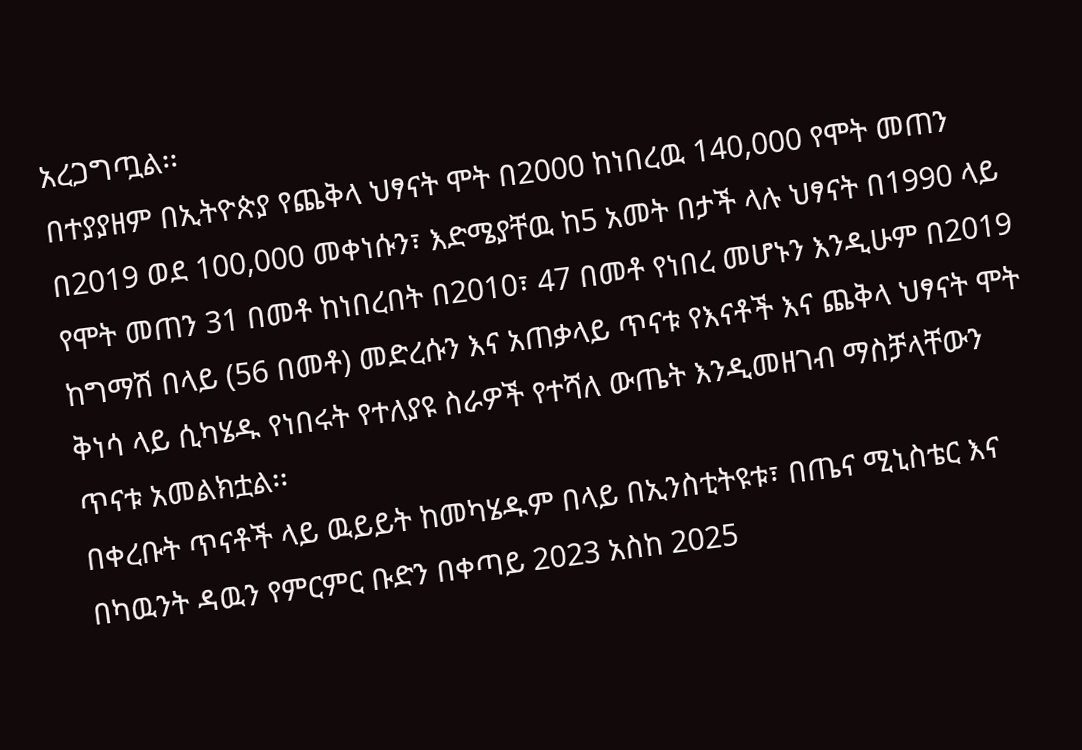አረጋግጧል፡፡
በተያያዘም በኢትዮጵያ የጨቅላ ህፃናት ሞት በ2000 ከነበረዉ 140,000 የሞት መጠን በ2019 ወደ 100,000 መቀነሱን፣ እድሜያቸዉ ከ5 አመት በታች ላሉ ህፃናት በ1990 ላይ የሞት መጠን 31 በመቶ ከነበረበት በ2010፣ 47 በመቶ የነበረ መሆኑን እንዲሁም በ2019 ከግማሽ በላይ (56 በመቶ) መድረሱን እና አጠቃላይ ጥናቱ የእናቶች እና ጨቅላ ህፃናት ሞት ቅነሳ ላይ ሲካሄዱ የነበሩት የተለያዩ ስራዎች የተሻለ ውጤት እንዲመዘገብ ማስቻላቸውን ጥናቱ አመልክቷል፡፡
በቀረቡት ጥናቶች ላይ ዉይይት ከመካሄዱም በላይ በኢንስቲትዩቱ፣ በጤና ሚኒስቴር እና በካዉንት ዳዉን የምርምር ቡድን በቀጣይ 2023 አስከ 2025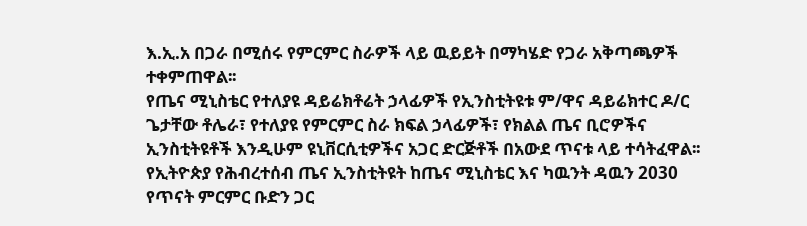እ.ኢ.አ በጋራ በሚሰሩ የምርምር ስራዎች ላይ ዉይይት በማካሄድ የጋራ አቅጣጫዎች ተቀምጠዋል፡፡
የጤና ሚኒስቴር የተለያዩ ዳይሬክቶሬት ኃላፊዎች የኢንስቲትዩቱ ም/ዋና ዳይሬክተር ዶ/ር ጌታቸው ቶሌራ፣ የተለያዩ የምርምር ስራ ክፍል ኃላፊዎች፣ የክልል ጤና ቢሮዎችና ኢንስቲትዩቶች እንዲሁም ዩኒቨርሲቲዎችና አጋር ድርጅቶች በአውደ ጥናቱ ላይ ተሳትፈዋል፡፡
የኢትዮጵያ የሕብረተሰብ ጤና ኢንስቲትዩት ከጤና ሚኒስቴር እና ካዉንት ዳዉን 2030 የጥናት ምርምር ቡድን ጋር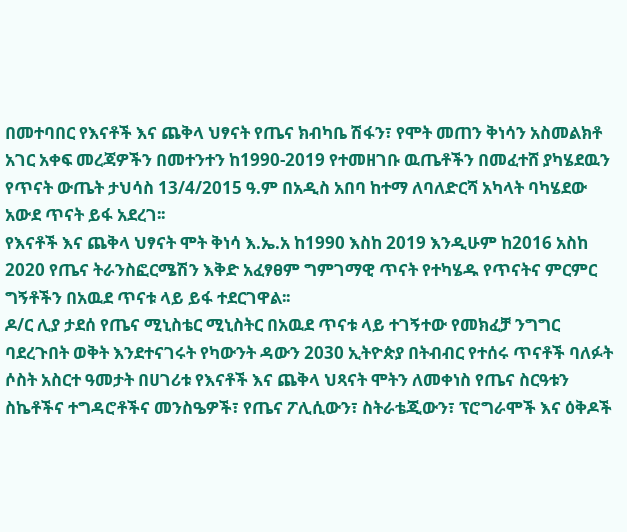በመተባበር የእናቶች እና ጨቅላ ህፃናት የጤና ክብካቤ ሽፋን፣ የሞት መጠን ቅነሳን አስመልክቶ አገር አቀፍ መረጃዎችን በመተንተን ከ1990-2019 የተመዘገቡ ዉጤቶችን በመፈተሸ ያካሄደዉን የጥናት ውጤት ታህሳስ 13/4/2015 ዓ.ም በአዲስ አበባ ከተማ ለባለድርሻ አካላት ባካሄደው አውደ ጥናት ይፋ አደረገ፡፡
የእናቶች እና ጨቅላ ህፃናት ሞት ቅነሳ እ.ኤ.አ ከ1990 እስከ 2019 እንዲሁም ከ2016 አስከ 2020 የጤና ትራንስፎርሜሽን እቅድ አፈፃፀም ግምገማዊ ጥናት የተካሄዱ የጥናትና ምርምር ግኝቶችን በአዉደ ጥናቱ ላይ ይፋ ተደርገዋል፡፡
ዶ/ር ሊያ ታደሰ የጤና ሚኒስቴር ሚኒስትር በአዉደ ጥናቱ ላይ ተገኝተው የመክፈቻ ንግግር ባደረጉበት ወቅት እንደተናገሩት የካውንት ዳውን 2030 ኢትዮጵያ በትብብር የተሰሩ ጥናቶች ባለፉት ሶስት አስርተ ዓመታት በሀገሪቱ የእናቶች እና ጨቅላ ህጻናት ሞትን ለመቀነስ የጤና ስርዓቱን ስኬቶችና ተግዳሮቶችና መንስዔዎች፣ የጤና ፖሊሲውን፣ ስትራቴጂውን፣ ፕሮግራሞች እና ዕቅዶች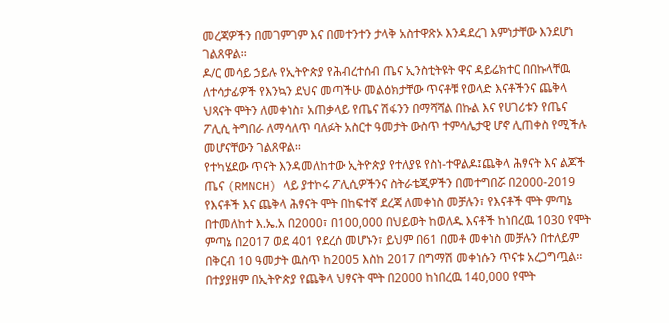መረጃዎችን በመገምገም እና በመተንተን ታላቅ አስተዋጽኦ እንዳደረገ እምነታቸው እንደሆነ ገልጸዋል፡፡
ዶ/ር መሳይ ኃይሉ የኢትዮጵያ የሕብረተሰብ ጤና ኢንስቲትዩት ዋና ዳይሬክተር በበኩላቸዉ ለተሳታፊዎች የእንኳን ደህና መጣችሁ መልዕክታቸው ጥናቶቹ የወላድ እናቶችንና ጨቅላ ህጻናት ሞትን ለመቀነስ፣ አጠቃላይ የጤና ሽፋንን በማሻሻል በኩል እና የሀገሪቱን የጤና ፖሊሲ ትግበራ ለማሳለጥ ባለፉት አስርተ ዓመታት ውስጥ ተምሳሌታዊ ሆኖ ሊጠቀስ የሚችሉ መሆናቸውን ገልጸዋል፡፡
የተካሄደው ጥናት እንዳመለከተው ኢትዮጵያ የተለያዩ የስነ-ተዋልዶ፤ጨቅላ ሕፃናት እና ልጆች ጤና (RMNCH) ላይ ያተኮሩ ፖሊሲዎችንና ስትራቴጂዎችን በመተግበሯ በ2000-2019 የእናቶች እና ጨቅላ ሕፃናት ሞት በከፍተኛ ደረጃ ለመቀነስ መቻሉን፣ የእናቶች ሞት ምጣኔ በተመለከተ እ.ኤ.አ በ2000፣ በ100,000 በህይወት ከወለዱ እናቶች ከነበረዉ 1030 የሞት ምጣኔ በ2017 ወደ 401 የደረሰ መሆኑን፣ ይህም በ61 በመቶ መቀነስ መቻሉን በተለይም በቅርብ 10 ዓመታት ዉስጥ ከ2005 እስከ 2017 በግማሽ መቀነሱን ጥናቱ አረጋግጧል፡፡
በተያያዘም በኢትዮጵያ የጨቅላ ህፃናት ሞት በ2000 ከነበረዉ 140,000 የሞት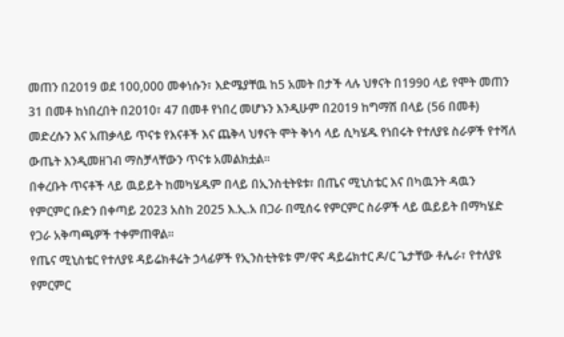መጠን በ2019 ወደ 100,000 መቀነሱን፣ እድሜያቸዉ ከ5 አመት በታች ላሉ ህፃናት በ1990 ላይ የሞት መጠን 31 በመቶ ከነበረበት በ2010፣ 47 በመቶ የነበረ መሆኑን እንዲሁም በ2019 ከግማሽ በላይ (56 በመቶ) መድረሱን እና አጠቃላይ ጥናቱ የእናቶች እና ጨቅላ ህፃናት ሞት ቅነሳ ላይ ሲካሄዱ የነበሩት የተለያዩ ስራዎች የተሻለ ውጤት እንዲመዘገብ ማስቻላቸውን ጥናቱ አመልክቷል፡፡
በቀረቡት ጥናቶች ላይ ዉይይት ከመካሄዱም በላይ በኢንስቲትዩቱ፣ በጤና ሚኒስቴር እና በካዉንት ዳዉን የምርምር ቡድን በቀጣይ 2023 አስከ 2025 እ.ኢ.አ በጋራ በሚሰሩ የምርምር ስራዎች ላይ ዉይይት በማካሄድ የጋራ አቅጣጫዎች ተቀምጠዋል፡፡
የጤና ሚኒስቴር የተለያዩ ዳይሬክቶሬት ኃላፊዎች የኢንስቲትዩቱ ም/ዋና ዳይሬክተር ዶ/ር ጌታቸው ቶሌራ፣ የተለያዩ የምርምር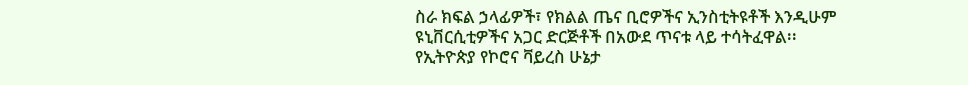ስራ ክፍል ኃላፊዎች፣ የክልል ጤና ቢሮዎችና ኢንስቲትዩቶች እንዲሁም ዩኒቨርሲቲዎችና አጋር ድርጅቶች በአውደ ጥናቱ ላይ ተሳትፈዋል፡፡
የኢትዮጵያ የኮሮና ቫይረስ ሁኔታ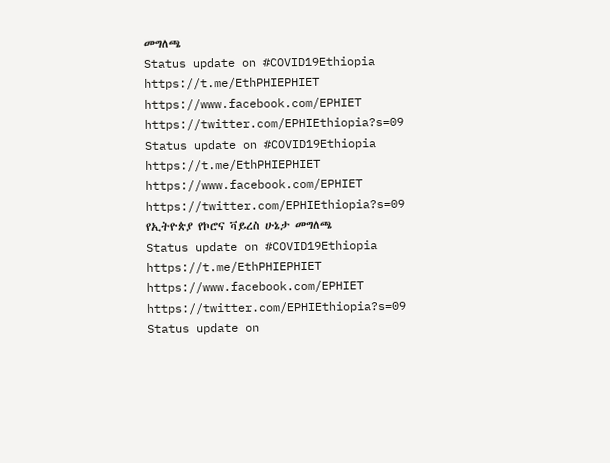መግለጫ
Status update on #COVID19Ethiopia
https://t.me/EthPHIEPHIET
https://www.facebook.com/EPHIET
https://twitter.com/EPHIEthiopia?s=09
Status update on #COVID19Ethiopia
https://t.me/EthPHIEPHIET
https://www.facebook.com/EPHIET
https://twitter.com/EPHIEthiopia?s=09
የኢትዮጵያ የኮሮና ቫይረስ ሁኔታ መግለጫ
Status update on #COVID19Ethiopia
https://t.me/EthPHIEPHIET
https://www.facebook.com/EPHIET
https://twitter.com/EPHIEthiopia?s=09
Status update on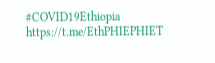#COVID19Ethiopia
https://t.me/EthPHIEPHIET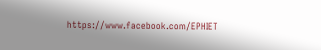https://www.facebook.com/EPHIET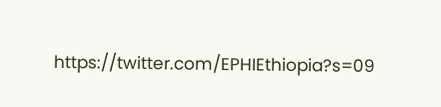https://twitter.com/EPHIEthiopia?s=09